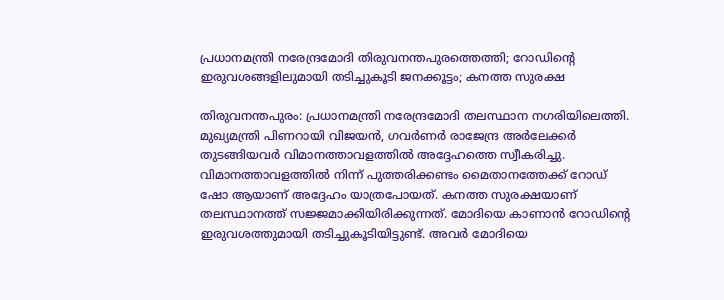പ്രധാനമന്ത്രി നരേന്ദ്രമോദി തിരുവനന്തപുരത്തെത്തി; റോഡിന്റെ ഇരുവശങ്ങളിലുമായി തടിച്ചുകൂടി ജനക്കൂട്ടം; കനത്ത സുരക്ഷ

തിരുവനന്തപുരം: പ്രധാനമന്ത്രി നരേന്ദ്രമോദി തലസ്ഥാന നഗരിയിലെത്തി. മുഖ്യമന്ത്രി പിണറായി വിജയന്‍, ഗവര്‍ണര്‍ രാജേന്ദ്ര അര്‍ലേക്കര്‍ തുടങ്ങിയവര്‍ വിമാനത്താവളത്തില്‍ അദ്ദേഹത്തെ സ്വീകരിച്ചു. വിമാനത്താവളത്തില്‍ നിന്ന് പുത്തരിക്കണ്ടം മൈതാനത്തേക്ക് റോഡ് ഷോ ആയാണ് അദ്ദേഹം യാത്രപോയത്. കനത്ത സുരക്ഷയാണ് തലസ്ഥാനത്ത് സജ്ജമാക്കിയിരിക്കുന്നത്. മോദിയെ കാണാന്‍ റോഡിന്റെ ഇരുവശത്തുമായി തടിച്ചുകൂടിയിട്ടുണ്ട്. അവര്‍ മോദിയെ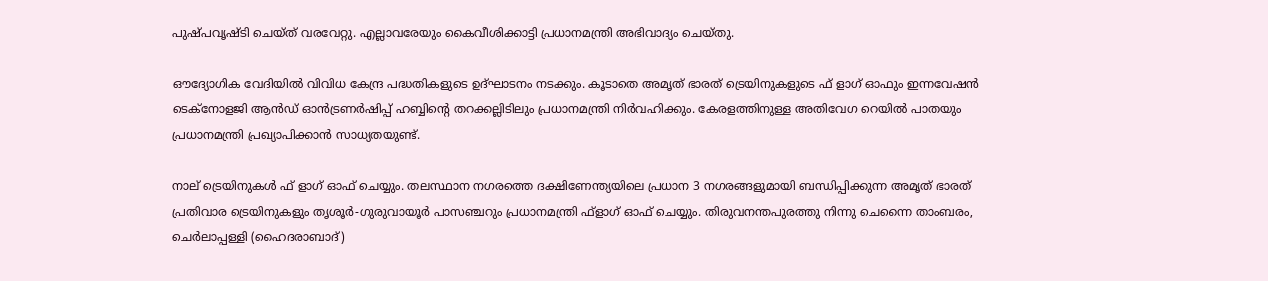പുഷ്പവൃഷ്ടി ചെയ്ത് വരവേറ്റു. എല്ലാവരേയും കൈവീശിക്കാട്ടി പ്രധാനമന്ത്രി അഭിവാദ്യം ചെയ്തു.

ഔദ്യോഗിക വേദിയില്‍ വിവിധ കേന്ദ്ര പദ്ധതികളുടെ ഉദ്ഘാടനം നടക്കും. കൂടാതെ അമൃത് ഭാരത് ട്രെയിനുകളുടെ ഫ് ളാഗ് ഓഫും ഇന്നവേഷന്‍ ടെക്‌നോളജി ആന്‍ഡ് ഓന്‍ട്രണര്‍ഷിപ്പ് ഹബ്ബിന്റെ തറക്കല്ലിടിലും പ്രധാനമന്ത്രി നിര്‍വഹിക്കും. കേരളത്തിനുള്ള അതിവേഗ റെയില്‍ പാതയും പ്രധാനമന്ത്രി പ്രഖ്യാപിക്കാന്‍ സാധ്യതയുണ്ട്.

നാല് ട്രെയിനുകള്‍ ഫ് ളാഗ് ഓഫ് ചെയ്യും. തലസ്ഥാന നഗരത്തെ ദക്ഷിണേന്ത്യയിലെ പ്രധാന 3 നഗരങ്ങളുമായി ബന്ധിപ്പിക്കുന്ന അമൃത് ഭാരത് പ്രതിവാര ട്രെയിനുകളും തൃശൂര്‍-ഗുരുവായൂര്‍ പാസഞ്ചറും പ്രധാനമന്ത്രി ഫ്‌ളാഗ് ഓഫ് ചെയ്യും. തിരുവനന്തപുരത്തു നിന്നു ചെന്നൈ താംബരം, ചെര്‍ലാപ്പള്ളി (ഹൈദരാബാദ്)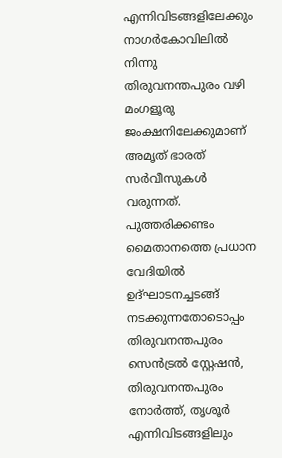എന്നിവിടങ്ങളിലേക്കും നാഗര്‍കോവിലില്‍ നിന്നു തിരുവനന്തപുരം വഴി മംഗളൂരു ജംക്ഷനിലേക്കുമാണ് അമൃത് ഭാരത് സര്‍വീസുകള്‍ വരുന്നത്. പുത്തരിക്കണ്ടം മൈതാനത്തെ പ്രധാന വേദിയില്‍ ഉദ്ഘാടനച്ചടങ്ങ് നടക്കുന്നതോടൊപ്പം തിരുവനന്തപുരം സെന്‍ട്രല്‍ സ്റ്റേഷന്‍, തിരുവനന്തപുരം നോര്‍ത്ത്, തൃശൂര്‍ എന്നിവിടങ്ങളിലും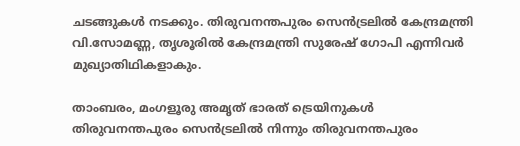ചടങ്ങുകള്‍ നടക്കും. തിരുവനന്തപുരം സെന്‍ട്രലില്‍ കേന്ദ്രമന്ത്രി വി.സോമണ്ണ, തൃശൂരില്‍ കേന്ദ്രമന്ത്രി സുരേഷ് ഗോപി എന്നിവര്‍ മുഖ്യാതിഥികളാകും.

താംബരം, മംഗളൂരു അമൃത് ഭാരത് ട്രെയിനുകള്‍ തിരുവനന്തപുരം സെന്‍ട്രലില്‍ നിന്നും തിരുവനന്തപുരം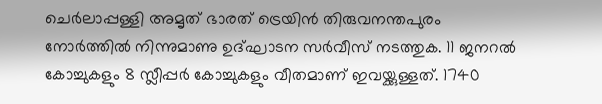ചെര്‍ലാപ്പള്ളി അമൃത് ഭാരത് ട്രെയിന്‍ തിരുവനന്തപുരം നോര്‍ത്തില്‍ നിന്നുമാണു ഉദ്ഘാടന സര്‍വീസ് നടത്തുക. 11 ജനറല്‍ കോച്ചുകളും 8 സ്ലീപ്പര്‍ കോച്ചുകളും വീതമാണ് ഇവയ്ക്കുള്ളത്. 1740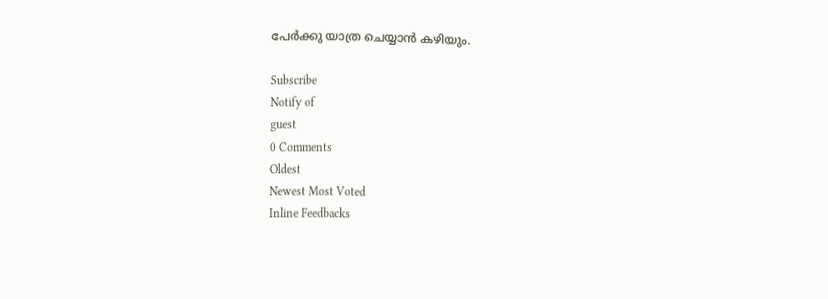പേര്‍ക്കു യാത്ര ചെയ്യാന്‍ കഴിയും.

Subscribe
Notify of
guest
0 Comments
Oldest
Newest Most Voted
Inline Feedbacks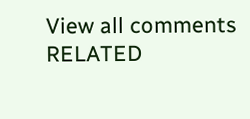View all comments
RELATED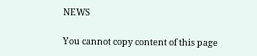NEWS

You cannot copy content of this page